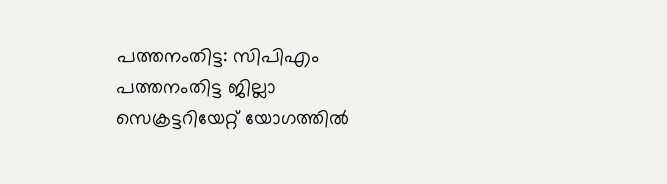പത്തനംതിട്ട: സിപിഎം പത്തനംതിട്ട ജില്ലാ സെക്രട്ടറിയേറ്റ് യോഗത്തിൽ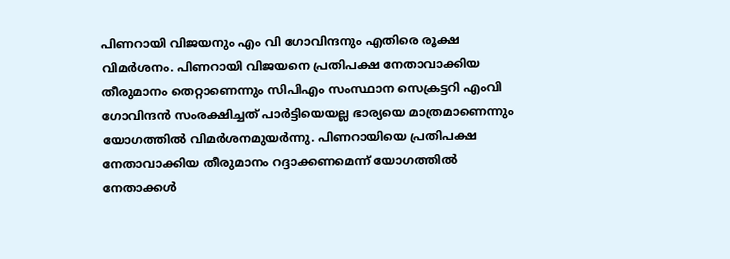പിണറായി വിജയനും എം വി ഗോവിന്ദനും എതിരെ രൂക്ഷ വിമർശനം. പിണറായി വിജയനെ പ്രതിപക്ഷ നേതാവാക്കിയ തീരുമാനം തെറ്റാണെന്നും സിപിഎം സംസ്ഥാന സെക്രട്ടറി എംവി ഗോവിന്ദൻ സംരക്ഷിച്ചത് പാർട്ടിയെയല്ല ഭാര്യയെ മാത്രമാണെന്നും യോഗത്തിൽ വിമർശനമുയർന്നു. പിണറായിയെ പ്രതിപക്ഷ നേതാവാക്കിയ തീരുമാനം റദ്ദാക്കണമെന്ന് യോഗത്തിൽ നേതാക്കൾ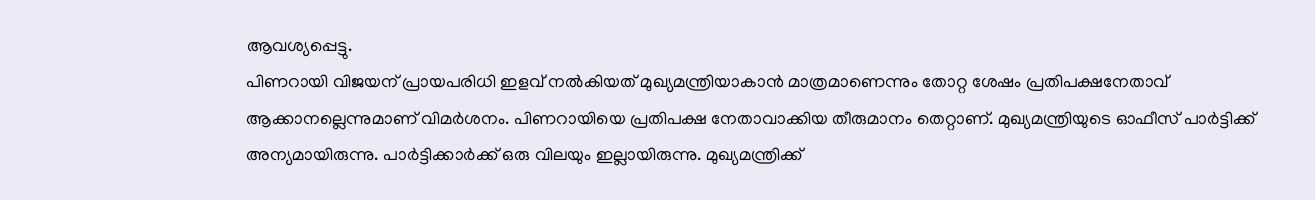ആവശ്യപ്പെട്ടു.
പിണറായി വിജയന് പ്രായപരിധി ഇളവ് നൽകിയത് മുഖ്യമന്ത്രിയാകാൻ മാത്രമാണെന്നും തോറ്റ ശേഷം പ്രതിപക്ഷനേതാവ് ആക്കാനല്ലെന്നുമാണ് വിമർശനം. പിണറായിയെ പ്രതിപക്ഷ നേതാവാക്കിയ തീരുമാനം തെറ്റാണ്. മുഖ്യമന്ത്രിയുടെ ഓഫീസ് പാർട്ടിക്ക് അന്യമായിരുന്നു. പാർട്ടിക്കാർക്ക് ഒരു വിലയും ഇല്ലായിരുന്നു. മുഖ്യമന്ത്രിക്ക്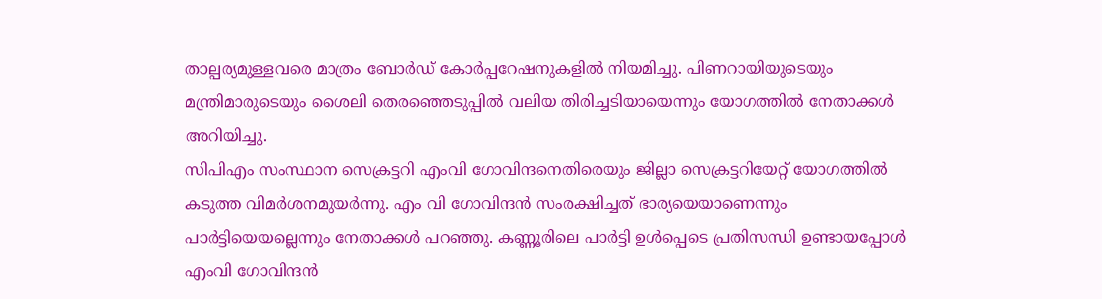താല്പര്യമുള്ളവരെ മാത്രം ബോർഡ് കോർപ്പറേഷനുകളിൽ നിയമിച്ചു. പിണറായിയുടെയും മന്ത്രിമാരുടെയും ശൈലി തെരഞ്ഞെടുപ്പിൽ വലിയ തിരിച്ചടിയായെന്നും യോഗത്തിൽ നേതാക്കൾ അറിയിച്ചു.
സിപിഎം സംസ്ഥാന സെക്രട്ടറി എംവി ഗോവിന്ദനെതിരെയും ജില്ലാ സെക്രട്ടറിയേറ്റ് യോഗത്തിൽ കടുത്ത വിമർശനമുയർന്നു. എം വി ഗോവിന്ദൻ സംരക്ഷിച്ചത് ഭാര്യയെയാണെന്നും പാർട്ടിയെയല്ലെന്നും നേതാക്കൾ പറഞ്ഞു. കണ്ണൂരിലെ പാർട്ടി ഉൾപ്പെടെ പ്രതിസന്ധി ഉണ്ടായപ്പോൾ എംവി ഗോവിന്ദൻ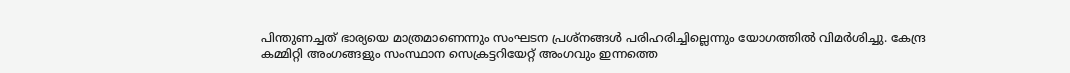പിന്തുണച്ചത് ഭാര്യയെ മാത്രമാണെന്നും സംഘടന പ്രശ്നങ്ങൾ പരിഹരിച്ചില്ലെന്നും യോഗത്തിൽ വിമർശിച്ചു. കേന്ദ്ര കമ്മിറ്റി അംഗങ്ങളും സംസ്ഥാന സെക്രട്ടറിയേറ്റ് അംഗവും ഇന്നത്തെ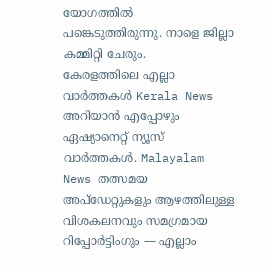യോഗത്തിൽ പങ്കെടുത്തിരുന്നു. നാളെ ജില്ലാ കമ്മിറ്റി ചേരും.
കേരളത്തിലെ എല്ലാ വാർത്തകൾ Kerala News അറിയാൻ എപ്പോഴും ഏഷ്യാനെറ്റ് ന്യൂസ് വാർത്തകൾ. Malayalam News തത്സമയ അപ്ഡേറ്റുകളും ആഴത്തിലുള്ള വിശകലനവും സമഗ്രമായ റിപ്പോർട്ടിംഗും — എല്ലാം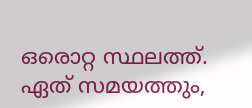ഒരൊറ്റ സ്ഥലത്ത്. ഏത് സമയത്തും,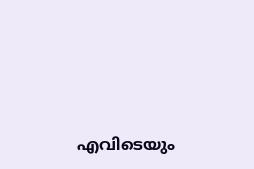എവിടെയും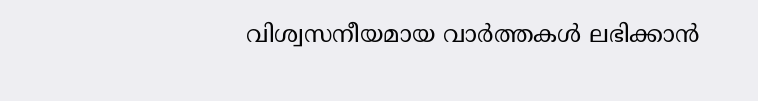വിശ്വസനീയമായ വാർത്തകൾ ലഭിക്കാൻ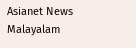Asianet News Malayalam